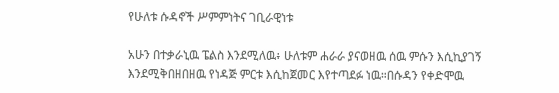የሁለቱ ሱዳኖች ሥምምነትና ገቢራዊነቱ

አሁን በተቃራኒዉ ፔልስ እንደሚለዉ፥ ሁለቱም ሐራራ ያናወዘዉ ሰዉ ምሱን እሲኪያገኝ እንደሚቅበዘበዘዉ የነዳጅ ምርቱ እሲከጀመር እየተጣደፉ ነዉ።በሱዳን የቀድሞዉ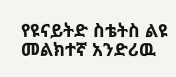የዩናይትድ ስቴትስ ልዩ መልክተኛ አንድሪዉ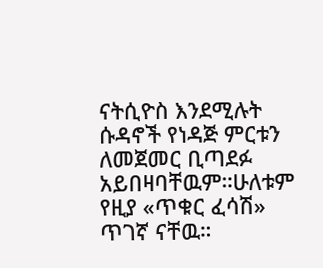ናትሲዮስ እንደሚሉት ሱዳኖች የነዳጅ ምርቱን ለመጀመር ቢጣደፉ አይበዛባቸዉም።ሁለቱም የዚያ «ጥቁር ፈሳሽ» ጥገኛ ናቸዉ።